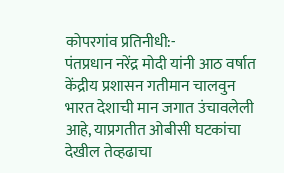कोपरगांव प्रतिनीधी:-
पंतप्रधान नरेंद्र मोदी यांनी आठ वर्षात केंद्रीय प्रशासन गतीमान चालवुन भारत देशाची मान जगात उंचावलेली आहे, याप्रगतीत ओबीसी घटकांचा देखील तेव्हढाचा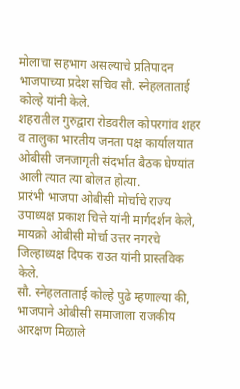मोलाचा सहभाग असल्याचे प्रतिपादन भाजपाच्या प्रदेश सचिव सौ. स्नेहलताताई कोल्हे यांनी केले.
शहरातील गुरुद्वारा रोडवरील कोपरगांव शहर व तालुका भारतीय जनता पक्ष कार्यालयात ओबीसी जनजागृती संदर्भात बैठक घेण्यांत आली त्यात त्या बोलत होत्या.
प्रारंभी भाजपा ओबीसी मोर्चाचे राज्य उपाध्यक्ष प्रकाश चित्ते यांनी मार्गदर्शन केले, मायक्रो ओबीसी मोर्चा उत्तर नगरचे जिल्हाध्यक्ष दिपक राउत यांनी प्रास्तविक केले.
सौ. स्नेहलताताई कोल्हे पुढे म्हणाल्या की, भाजपाने ओबीसी समाजाला राजकीय आरक्षण मिळाले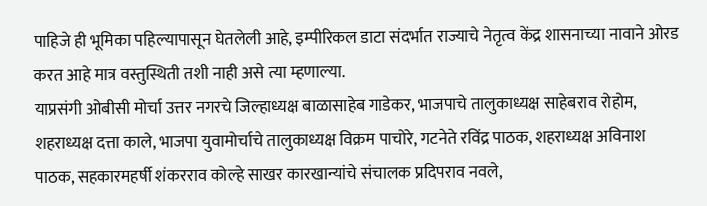पाहिजे ही भूमिका पहिल्यापासून घेतलेली आहे, इम्पीरिकल डाटा संदर्भात राज्याचे नेतृत्व केंद्र शासनाच्या नावाने ओरड करत आहे मात्र वस्तुस्थिती तशी नाही असे त्या म्हणाल्या.
याप्रसंगी ओबीसी मोर्चा उत्तर नगरचे जिल्हाध्यक्ष बाळासाहेब गाडेकर, भाजपाचे तालुकाध्यक्ष साहेबराव रोहोम, शहराध्यक्ष दत्ता काले, भाजपा युवामोर्चाचे तालुकाध्यक्ष विक्रम पाचोरे, गटनेते रविंद्र पाठक, शहराध्यक्ष अविनाश पाठक, सहकारमहर्षी शंकरराव कोल्हे साखर कारखान्यांचे संचालक प्रदिपराव नवले,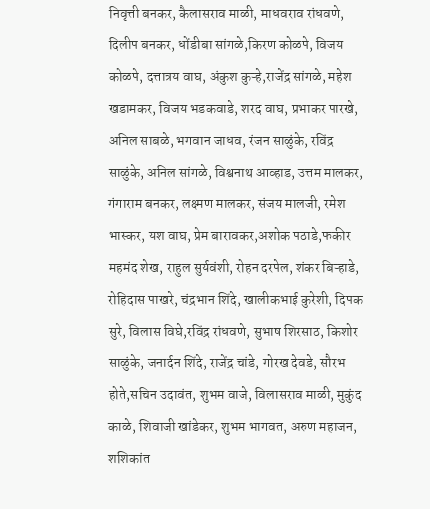निवृत्ती बनकर, कैलासराव माळी, माधवराव रांधवणे, दिलीप बनकर, धोंडीबा सांगळे,किरण कोळपे, विजय कोळपे, दत्तात्रय वाघ, अंकुश कुऱ्हे,राजेंद्र सांगळे, महेश खडामकर, विजय भडकवाडे, शरद वाघ, प्रभाकर पारखे, अनिल साबळे, भगवान जाधव, रंजन साळुंके, रविंद्र साळुंके, अनिल सांगळे, विश्वनाथ आव्हाड, उत्तम मालकर, गंगाराम बनकर, लक्ष्मण मालकर, संजय मालजी, रमेश भास्कर, यश वाघ, प्रेम बारावकर,अशोक पठाडे,फकीर महमंद शेख, राहुल सुर्यवंशी, रोहन दरपेल, शंकर बिऱ्हाडे, रोहिदास पाखरे, चंद्रभान शिंदे, खालीकभाई कुरेशी, दिपक सुरे, विलास विघे,रविंद्र रांधवणे, सुभाष शिरसाठ, किशोर साळुंके, जनार्दन शिंदे, राजेंद्र चांडे, गोरख देवडे, सौरभ होते,सचिन उदावंत, शुभम वाजे, विलासराव माळी, मुकुंद काळे, शिवाजी खांडेकर, शुभम भागवत, अरुण महाजन, शशिकांत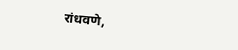रांधवणे,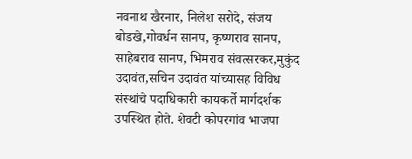नवनाथ खैरनार, निलेश सरोदे, संजय बोडखे,गोवर्धन सानप, कृष्णराव सानप, साहेबराव सानप, भिमराव संवत्सरकर,मुकुंद उदावंत,सचिन उदावंत यांच्यासह विविध संस्थांचे पदाधिकारी कायकर्ते मार्गदर्शक उपस्थित होते. शेवटी कोपरगांव भाजपा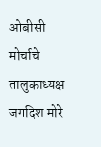ओबीसी मोर्चाचे तालुकाध्यक्ष जगदिश मोरे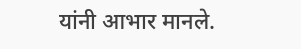यांनी आभार मानले.